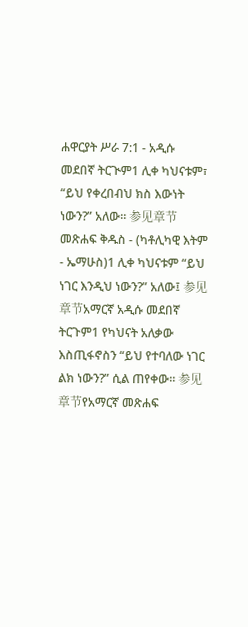ሐዋርያት ሥራ 7:1 - አዲሱ መደበኛ ትርጒም1 ሊቀ ካህናቱም፣ “ይህ የቀረበብህ ክስ እውነት ነውን?” አለው። 参见章节መጽሐፍ ቅዱስ - (ካቶሊካዊ እትም - ኤማሁስ)1 ሊቀ ካህናቱም “ይህ ነገር እንዲህ ነውን?” አለው፤ 参见章节አማርኛ አዲሱ መደበኛ ትርጉም1 የካህናት አለቃው እስጢፋኖስን “ይህ የተባለው ነገር ልክ ነውን?” ሲል ጠየቀው። 参见章节የአማርኛ መጽሐፍ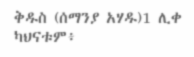ቅዱስ (ሰማንያ አሃዱ)1 ሊቀ ካህናቱም፥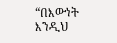“በእውነት እንዲህ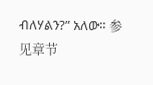ብለሃልን?” አለው። 参见章节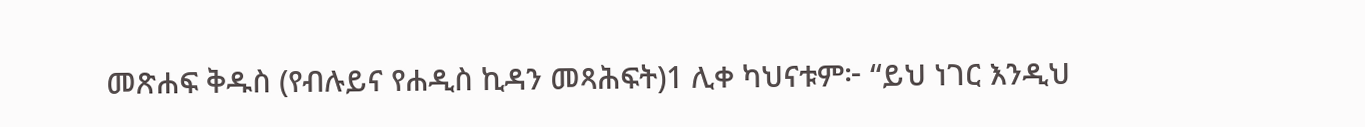መጽሐፍ ቅዱስ (የብሉይና የሐዲስ ኪዳን መጻሕፍት)1 ሊቀ ካህናቱም፦ “ይህ ነገር እንዲህ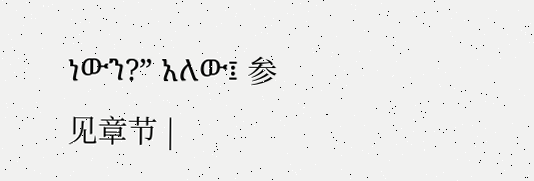ነውን?” አለው፤ 参见章节 |